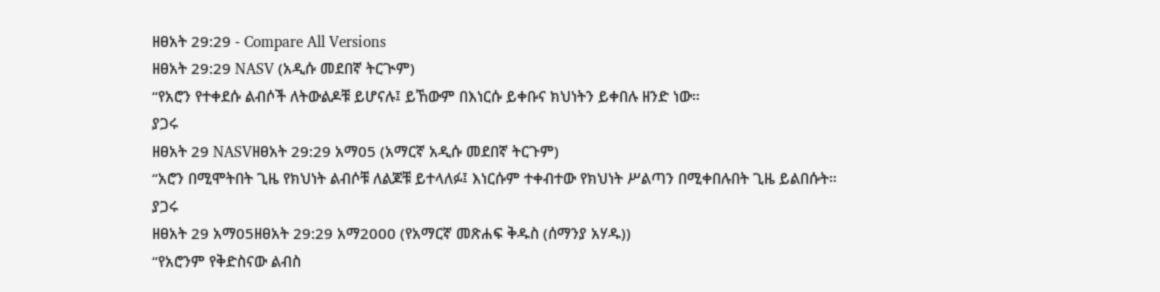ዘፀአት 29:29 - Compare All Versions
ዘፀአት 29:29 NASV (አዲሱ መደበኛ ትርጒም)
“የአሮን የተቀደሱ ልብሶች ለትውልዶቹ ይሆናሉ፤ ይኸውም በእነርሱ ይቀቡና ክህነትን ይቀበሉ ዘንድ ነው።
ያጋሩ
ዘፀአት 29 NASVዘፀአት 29:29 አማ05 (አማርኛ አዲሱ መደበኛ ትርጉም)
“አሮን በሚሞትበት ጊዜ የክህነት ልብሶቹ ለልጆቹ ይተላለፉ፤ እነርሱም ተቀብተው የክህነት ሥልጣን በሚቀበሉበት ጊዜ ይልበሱት።
ያጋሩ
ዘፀአት 29 አማ05ዘፀአት 29:29 አማ2000 (የአማርኛ መጽሐፍ ቅዱስ (ሰማንያ አሃዱ))
“የአሮንም የቅድስናው ልብስ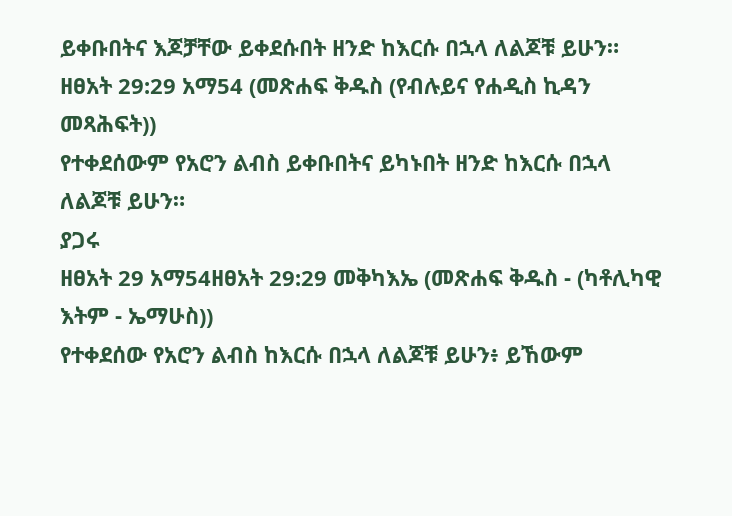ይቀቡበትና እጆቻቸው ይቀደሱበት ዘንድ ከእርሱ በኋላ ለልጆቹ ይሁን።
ዘፀአት 29:29 አማ54 (መጽሐፍ ቅዱስ (የብሉይና የሐዲስ ኪዳን መጻሕፍት))
የተቀደሰውም የአሮን ልብስ ይቀቡበትና ይካኑበት ዘንድ ከእርሱ በኋላ ለልጆቹ ይሁን።
ያጋሩ
ዘፀአት 29 አማ54ዘፀአት 29:29 መቅካእኤ (መጽሐፍ ቅዱስ - (ካቶሊካዊ እትም - ኤማሁስ))
የተቀደሰው የአሮን ልብስ ከእርሱ በኋላ ለልጆቹ ይሁን፥ ይኸውም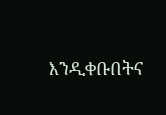እንዲቀቡበትና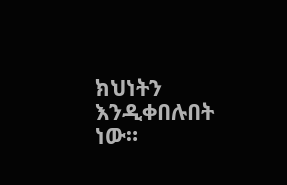ክህነትን እንዲቀበሉበት ነው።